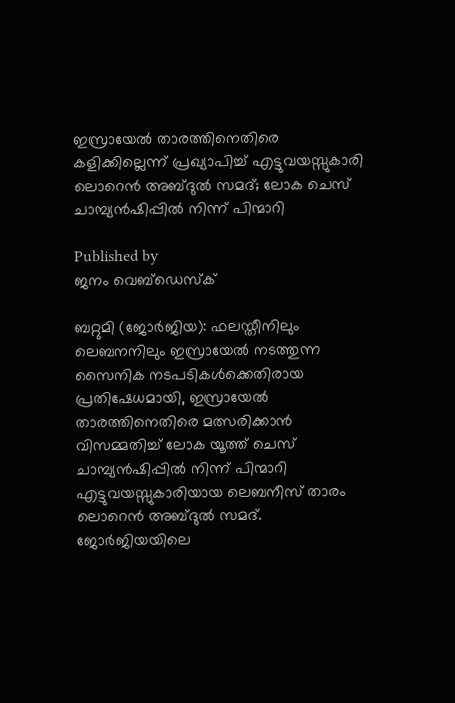ഇസ്രായേല്‍ താരത്തിനെതിരെ കളിക്കില്ലെന്ന് പ്രഖ്യാപിച്ച് എട്ടുവയസ്സുകാരി ലൊറെന്‍ അബ്ദുല്‍ സമദ്; ലോക ചെസ് ചാമ്പ്യന്‍ഷിപ്പില്‍ നിന്ന് പിന്മാറി

Published by
ജനം വെബ്‌ഡെസ്ക്

ബറ്റുമി (ജോര്‍ജിയ): ഫലസ്തീനിലും ലെബനനിലും ഇസ്രായേല്‍ നടത്തുന്ന സൈനിക നടപടികള്‍ക്കെതിരായ പ്രതിഷേധമായി, ഇസ്രായേല്‍ താരത്തിനെതിരെ മത്സരിക്കാന്‍ വിസമ്മതിച്ച് ലോക യൂത്ത് ചെസ് ചാമ്പ്യന്‍ഷിപ്പില്‍ നിന്ന് പിന്മാറി എട്ടുവയസ്സുകാരിയായ ലെബനീസ് താരം ലൊറെന്‍ അബ്ദുല്‍ സമദ്. ജോര്‍ജിയയിലെ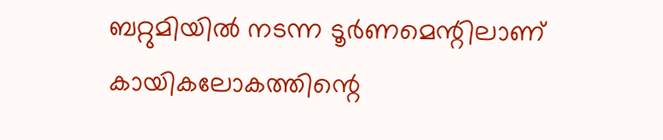ബറ്റുമിയില്‍ നടന്ന ടൂര്‍ണമെന്റിലാണ് കായികലോകത്തിന്റെ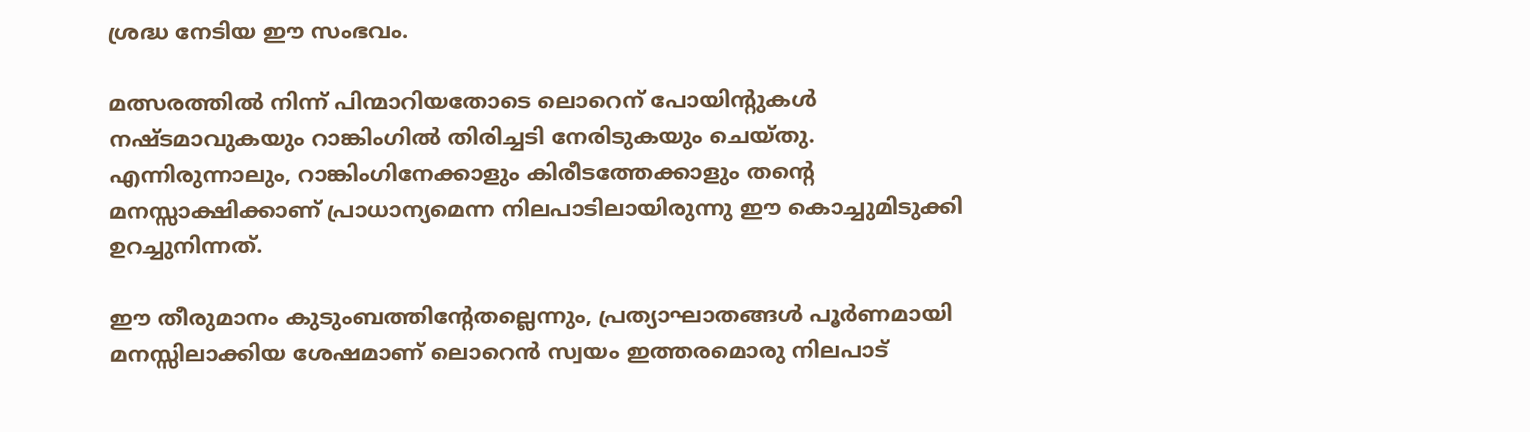ശ്രദ്ധ നേടിയ ഈ സംഭവം.

മത്സരത്തില്‍ നിന്ന് പിന്മാറിയതോടെ ലൊറെന് പോയിന്റുകള്‍ നഷ്ടമാവുകയും റാങ്കിംഗില്‍ തിരിച്ചടി നേരിടുകയും ചെയ്തു. എന്നിരുന്നാലും, റാങ്കിംഗിനേക്കാളും കിരീടത്തേക്കാളും തന്റെ മനസ്സാക്ഷിക്കാണ് പ്രാധാന്യമെന്ന നിലപാടിലായിരുന്നു ഈ കൊച്ചുമിടുക്കി ഉറച്ചുനിന്നത്.

ഈ തീരുമാനം കുടുംബത്തിന്റേതല്ലെന്നും, പ്രത്യാഘാതങ്ങള്‍ പൂര്‍ണമായി മനസ്സിലാക്കിയ ശേഷമാണ് ലൊറെന്‍ സ്വയം ഇത്തരമൊരു നിലപാട്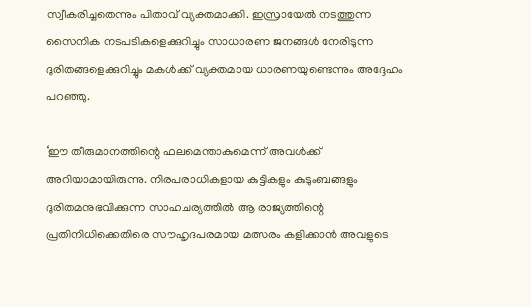സ്വീകരിച്ചതെന്നും പിതാവ് വ്യക്തമാക്കി. ഇസ്രായേല്‍ നടത്തുന്ന സൈനിക നടപടികളെക്കുറിച്ചും സാധാരണ ജനങ്ങള്‍ നേരിടുന്ന ദുരിതങ്ങളെക്കുറിച്ചും മകള്‍ക്ക് വ്യക്തമായ ധാരണയുണ്ടെന്നും അദ്ദേഹം പറഞ്ഞു.

‘ഈ തീരുമാനത്തിന്റെ ഫലമെന്താകുമെന്ന് അവള്‍ക്ക് അറിയാമായിരുന്നു. നിരപരാധികളായ കുട്ടികളും കുടുംബങ്ങളും ദുരിതമനുഭവിക്കുന്ന സാഹചര്യത്തില്‍ ആ രാജ്യത്തിന്റെ പ്രതിനിധിക്കെതിരെ സൗഹൃദപരമായ മത്സരം കളിക്കാന്‍ അവളുടെ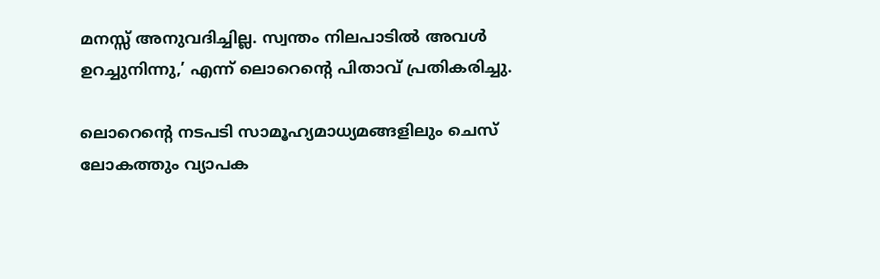മനസ്സ് അനുവദിച്ചില്ല. സ്വന്തം നിലപാടില്‍ അവള്‍ ഉറച്ചുനിന്നു,’ എന്ന് ലൊറെന്റെ പിതാവ് പ്രതികരിച്ചു.

ലൊറെന്റെ നടപടി സാമൂഹ്യമാധ്യമങ്ങളിലും ചെസ് ലോകത്തും വ്യാപക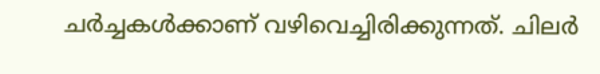ചര്‍ച്ചകള്‍ക്കാണ് വഴിവെച്ചിരിക്കുന്നത്. ചിലര്‍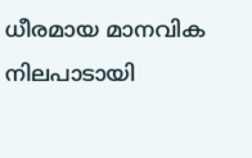ധീരമായ മാനവിക നിലപാടായി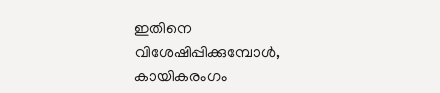ഇതിനെ വിശേഷിപ്പിക്കുമ്പോള്‍, കായികരംഗം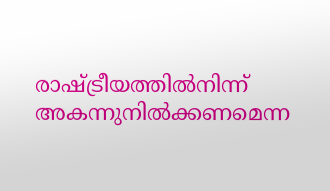രാഷ്‌ട്രീയത്തില്‍നിന്ന് അകന്നുനില്‍ക്കണമെന്ന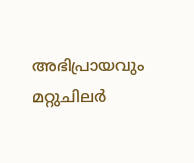അഭിപ്രായവും മറ്റുചിലര്‍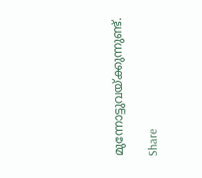മുന്നോട്ടുവയ്‌ക്കുന്നുണ്ട്.

Share